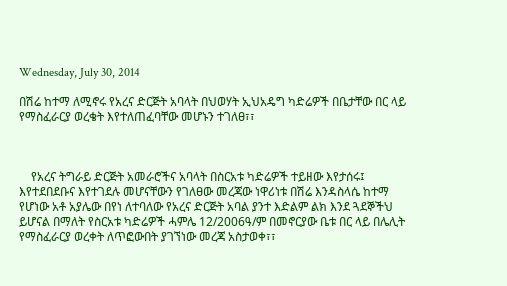Wednesday, July 30, 2014

በሽሬ ከተማ ለሚኖሩ የአረና ድርጅት አባላት በህወሃት ኢህአዴግ ካድሬዎች በቤታቸው በር ላይ የማስፈራርያ ወረቄት እየተለጠፈባቸው መሆኑን ተገለፀ፣፣



    የአረና ትግራይ ድርጅት አመራሮችና አባላት በስርአቱ ካድሬዎች ተይዘው እየታሰሩ፤ እየተደበደቡና እየተገደሉ መሆናቸውን የገለፀው መረጃው ነዋሪነቱ በሽሬ እንዳስላሴ ከተማ የሆነው አቶ አያሌው በየነ ለተባለው የአረና ድርጅት አባል ያንተ እድልም ልክ እንደ ጓደኞችህ ይሆናል በማለት የስርአቱ ካድሬዎች ሓምሌ 12/2006ዓ/ም በመኖርያው ቤቱ በር ላይ በሌሊት የማስፈራርያ ወረቀት ለጥፎውበት ያገኘነው መረጃ አስታወቀ፣፣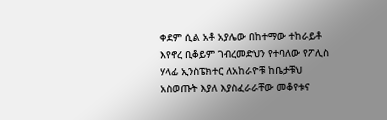ቀደም ሲል አቶ አያሌው በከተማው ተከራይቶ እየኖረ ቢቆይም ገብረመድህን የተባለው የፖሊስ ሃላፊ ኢንስፔክተር ለአከራዮቹ ከቤታቹህ አስወጡት እያለ እያስፈራራቸው መቆየቱና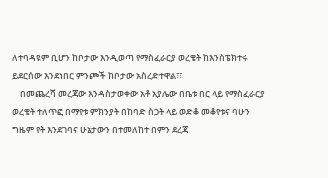ለተባዳዩም ቢሆን ከቦታው እንዲወጣ የማስፈራርያ ወረቄት ከእንስፔክተሩ  ይደርሰው እንደነበር ምንጮች ከቦታው አስረድተዋል፣፣
    በመጨረሻ መረጃው እንዳስታወቀው አቶ አያሌው በቤቱ በር ላይ የማስፈራርያ ወረቄት ተለጥፎ በማየቱ ምክንያት በከባድ ስጋት ላይ ወድቆ መቆየቱና ባሁን ግዜም የት እንደገባና ሁኔታውን በተመለከተ በምን ደረጃ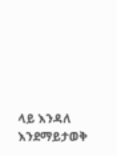ላይ እንዳለ እንደማይታወቅ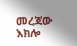መረጃው እክሎ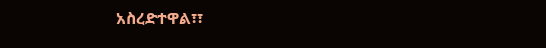አስረድተዋል፣፣